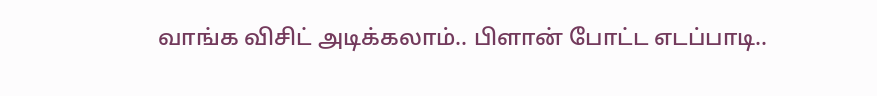வாங்க விசிட் அடிக்கலாம்.. பிளான் போட்ட எடப்பாடி..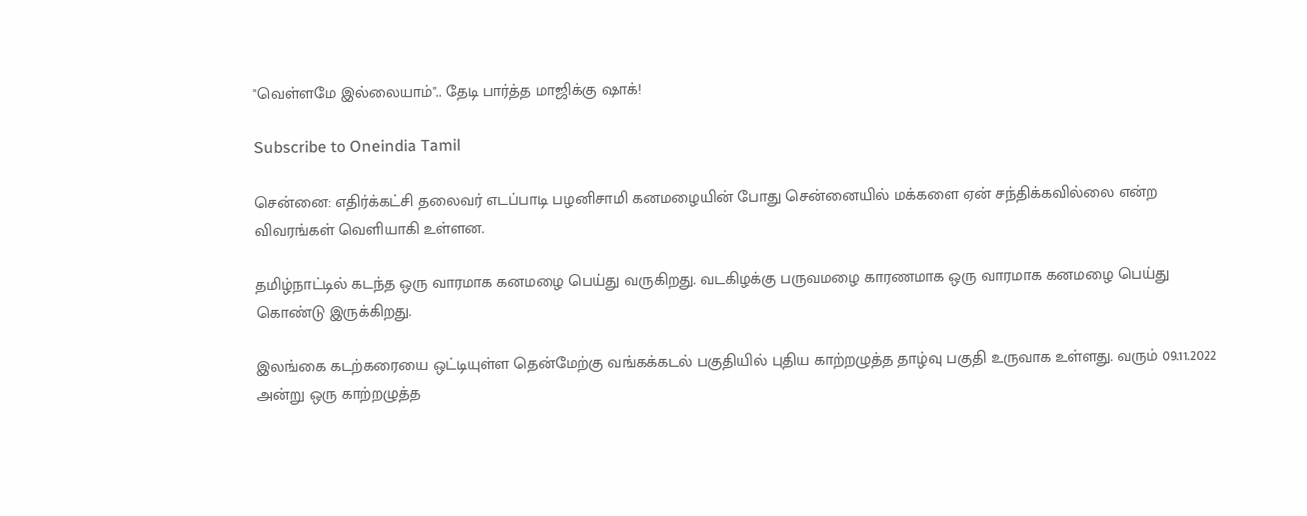"வெள்ளமே இல்லையாம்".. தேடி பார்த்த மாஜிக்கு ஷாக்!

Subscribe to Oneindia Tamil

சென்னை: எதிர்க்கட்சி தலைவர் எடப்பாடி பழனிசாமி கனமழையின் போது சென்னையில் மக்களை ஏன் சந்திக்கவில்லை என்ற விவரங்கள் வெளியாகி உள்ளன.

தமிழ்நாட்டில் கடந்த ஒரு வாரமாக கனமழை பெய்து வருகிறது. வடகிழக்கு பருவமழை காரணமாக ஒரு வாரமாக கனமழை பெய்து கொண்டு இருக்கிறது.

இலங்கை கடற்கரையை ஒட்டியுள்ள தென்மேற்கு வங்கக்கடல் பகுதியில் புதிய காற்றழுத்த தாழ்வு பகுதி உருவாக உள்ளது. வரும் 09.11.2022 அன்று ஒரு காற்றழுத்த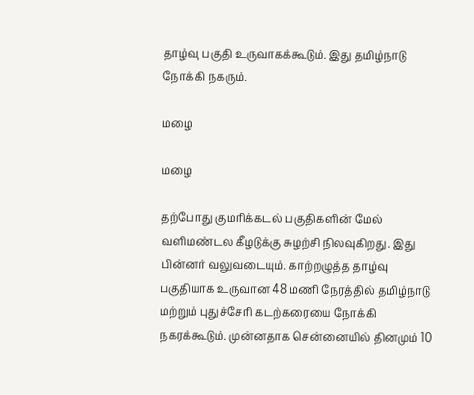தாழ்வு பகுதி உருவாகக்கூடும். இது தமிழ்நாடு நோக்கி நகரும்.

மழை

மழை

தற்போது குமரிக்கடல் பகுதிகளின் மேல் வளிமண்டல கீழடுக்கு சுழற்சி நிலவுகிறது. இது பின்னர் வலுவடையும். காற்றழுத்த தாழ்வு பகுதியாக உருவான 48 மணி நேரத்தில் தமிழ்நாடு மற்றும் புதுச்சேரி கடற்கரையை நோக்கி நகரக்கூடும். முன்னதாக சென்னையில் தினமும் 10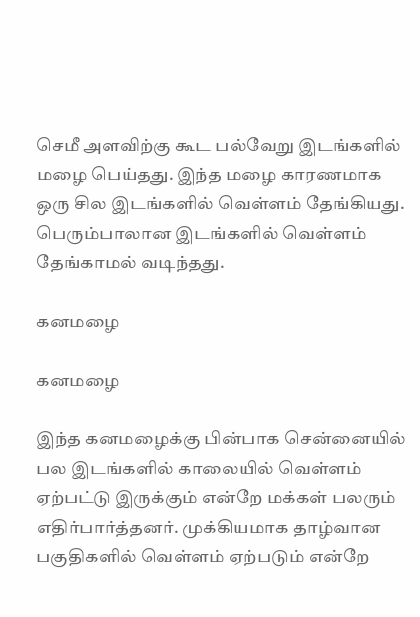செமீ அளவிற்கு கூட பல்வேறு இடங்களில் மழை பெய்தது. இந்த மழை காரணமாக ஒரு சில இடங்களில் வெள்ளம் தேங்கியது. பெரும்பாலான இடங்களில் வெள்ளம் தேங்காமல் வடிந்தது.

கனமழை

கனமழை

இந்த கனமழைக்கு பின்பாக சென்னையில் பல இடங்களில் காலையில் வெள்ளம் ஏற்பட்டு இருக்கும் என்றே மக்கள் பலரும் எதிர்பார்த்தனர். முக்கியமாக தாழ்வான பகுதிகளில் வெள்ளம் ஏற்படும் என்றே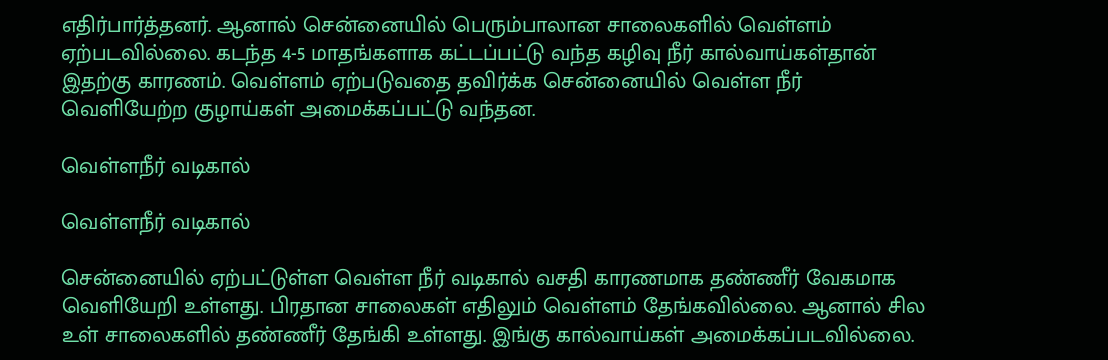எதிர்பார்த்தனர். ஆனால் சென்னையில் பெரும்பாலான சாலைகளில் வெள்ளம் ஏற்படவில்லை. கடந்த 4-5 மாதங்களாக கட்டப்பட்டு வந்த கழிவு நீர் கால்வாய்கள்தான் இதற்கு காரணம். வெள்ளம் ஏற்படுவதை தவிர்க்க சென்னையில் வெள்ள நீர் வெளியேற்ற குழாய்கள் அமைக்கப்பட்டு வந்தன.

வெள்ளநீர் வடிகால்

வெள்ளநீர் வடிகால்

சென்னையில் ஏற்பட்டுள்ள வெள்ள நீர் வடிகால் வசதி காரணமாக தண்ணீர் வேகமாக வெளியேறி உள்ளது. பிரதான சாலைகள் எதிலும் வெள்ளம் தேங்கவில்லை. ஆனால் சில உள் சாலைகளில் தண்ணீர் தேங்கி உள்ளது. இங்கு கால்வாய்கள் அமைக்கப்படவில்லை.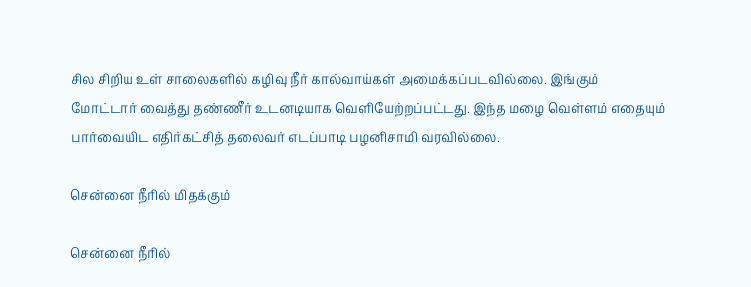சில சிறிய உள் சாலைகளில் கழிவு நீர் கால்வாய்கள் அமைக்கப்படவில்லை. இங்கும் மோட்டார் வைத்து தண்ணீர் உடனடியாக வெளியேற்றப்பட்டது. இந்த மழை வெள்ளம் எதையும் பார்வையிட எதிர்கட்சித் தலைவர் எடப்பாடி பழனிசாமி வரவில்லை.

சென்னை நீரில் மிதக்கும்

சென்னை நீரில்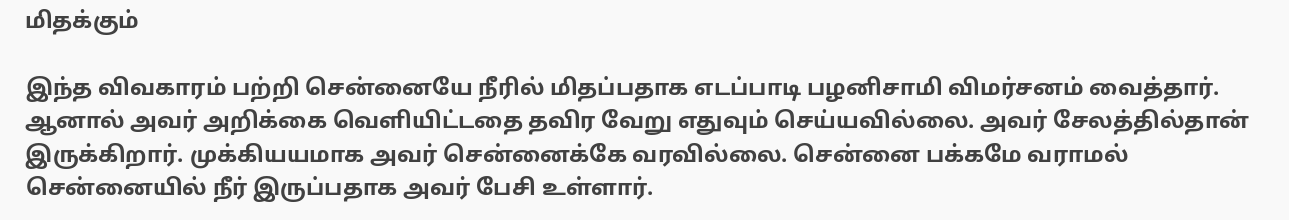மிதக்கும்

இந்த விவகாரம் பற்றி சென்னையே நீரில் மிதப்பதாக எடப்பாடி பழனிசாமி விமர்சனம் வைத்தார். ஆனால் அவர் அறிக்கை வெளியிட்டதை தவிர வேறு எதுவும் செய்யவில்லை. அவர் சேலத்தில்தான் இருக்கிறார். முக்கியயமாக அவர் சென்னைக்கே வரவில்லை. சென்னை பக்கமே வராமல் சென்னையில் நீர் இருப்பதாக அவர் பேசி உள்ளார்.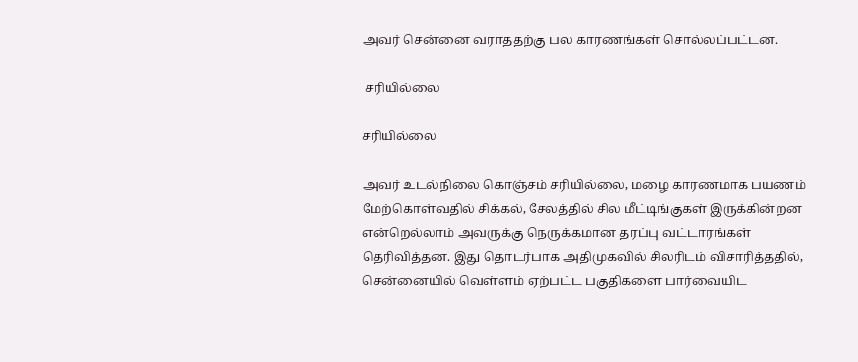அவர் சென்னை வராததற்கு பல காரணங்கள் சொல்லப்பட்டன.

 சரியில்லை

சரியில்லை

அவர் உடல்நிலை கொஞ்சம் சரியில்லை, மழை காரணமாக பயணம் மேற்கொள்வதில் சிக்கல், சேலத்தில் சில மீட்டிங்குகள் இருக்கின்றன என்றெல்லாம் அவருக்கு நெருக்கமான தரப்பு வட்டாரங்கள் தெரிவித்தன. இது தொடர்பாக அதிமுகவில் சிலரிடம் விசாரித்ததில், சென்னையில் வெள்ளம் ஏற்பட்ட பகுதிகளை பார்வையிட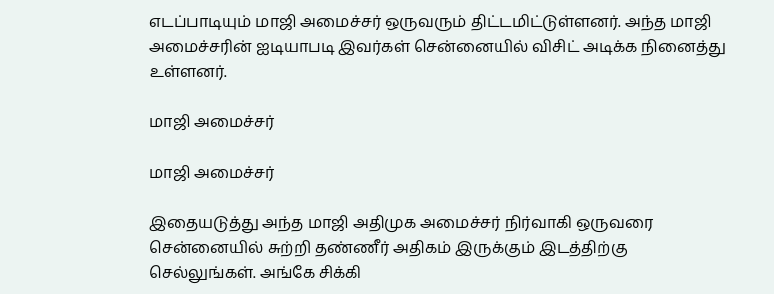எடப்பாடியும் மாஜி அமைச்சர் ஒருவரும் திட்டமிட்டுள்ளனர். அந்த மாஜி அமைச்சரின் ஐடியாபடி இவர்கள் சென்னையில் விசிட் அடிக்க நினைத்து உள்ளனர்.

மாஜி அமைச்சர்

மாஜி அமைச்சர்

இதையடுத்து அந்த மாஜி அதிமுக அமைச்சர் நிர்வாகி ஒருவரை சென்னையில் சுற்றி தண்ணீர் அதிகம் இருக்கும் இடத்திற்கு செல்லுங்கள். அங்கே சிக்கி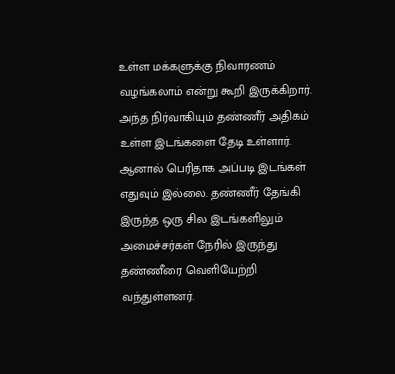உள்ள மக்களுக்கு நிவாரணம் வழங்கலாம் என்று கூறி இருக்கிறார். அந்த நிர்வாகியும் தண்ணீர் அதிகம் உள்ள இடங்களை தேடி உள்ளார். ஆனால் பெரிதாக அப்படி இடங்கள் எதுவும் இல்லை. தண்ணீர் தேங்கி இருந்த ஒரு சில இடங்களிலும் அமைச்சர்கள் நேரில் இருந்து தண்ணீரை வெளியேற்றி வந்துள்ளனர்.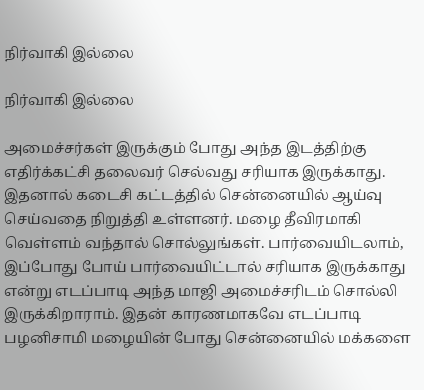நிர்வாகி இல்லை

நிர்வாகி இல்லை

அமைச்சர்கள் இருக்கும் போது அந்த இடத்திற்கு எதிர்க்கட்சி தலைவர் செல்வது சரியாக இருக்காது. இதனால் கடைசி கட்டத்தில் சென்னையில் ஆய்வு செய்வதை நிறுத்தி உள்ளனர். மழை தீவிரமாகி வெள்ளம் வந்தால் சொல்லுங்கள். பார்வையிடலாம், இப்போது போய் பார்வையிட்டால் சரியாக இருக்காது என்று எடப்பாடி அந்த மாஜி அமைச்சரிடம் சொல்லி இருக்கிறாராம். இதன் காரணமாகவே எடப்பாடி பழனிசாமி மழையின் போது சென்னையில் மக்களை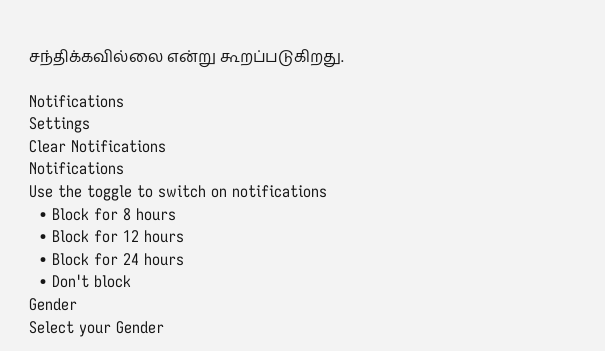சந்திக்கவில்லை என்று கூறப்படுகிறது.

Notifications
Settings
Clear Notifications
Notifications
Use the toggle to switch on notifications
  • Block for 8 hours
  • Block for 12 hours
  • Block for 24 hours
  • Don't block
Gender
Select your Gender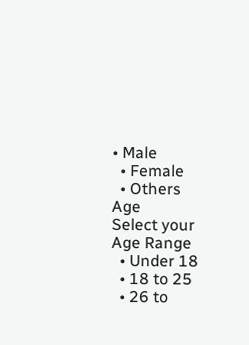• Male
  • Female
  • Others
Age
Select your Age Range
  • Under 18
  • 18 to 25
  • 26 to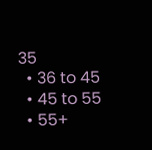35
  • 36 to 45
  • 45 to 55
  • 55+